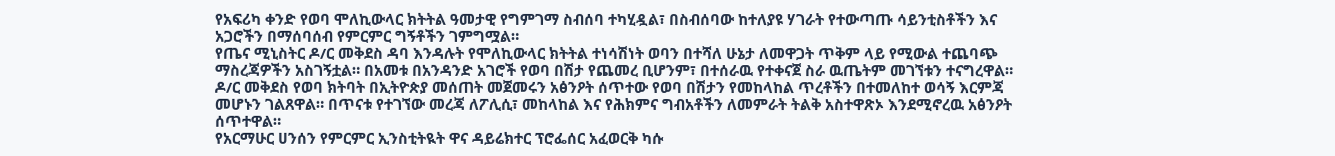የአፍሪካ ቀንድ የወባ ሞለኪውላር ክትትል ዓመታዊ የግምገማ ስብሰባ ተካሂዷል፣ በስብሰባው ከተለያዩ ሃገራት የተውጣጡ ሳይንቲስቶችን እና አጋሮችን በማሰባሰብ የምርምር ግኝቶችን ገምግሟል።
የጤና ሚኒስትር ዶ/ር መቅደስ ዳባ እንዳሉት የሞለኪውላር ክትትል ተነሳሽነት ወባን በተሻለ ሁኔታ ለመዋጋት ጥቅም ላይ የሚውል ተጨባጭ ማስረጃዎችን አስገኝቷል። በአመቱ በአንዳንድ አገሮች የወባ በሽታ የጨመረ ቢሆንም፣ በተሰራዉ የተቀናጀ ስራ ዉጤትም መገኘቱን ተናግረዋል።
ዶ/ር መቅደስ የወባ ክትባት በኢትዮጵያ መሰጠት መጀመሩን አፅንዖት ሰጥተው የወባ በሽታን የመከላከል ጥረቶችን በተመለከተ ወሳኝ እርምጃ መሆኑን ገልጸዋል። በጥናቱ የተገኘው መረጃ ለፖሊሲ፣ መከላከል እና የሕክምና ግብአቶችን ለመምራት ትልቅ አስተዋጽኦ እንደሚኖረዉ አፅንዖት ሰጥተዋል።
የአርማሁር ሀንሰን የምርምር ኢንስቲትዪት ዋና ዳይሬክተር ፕሮፌሰር አፈወርቅ ካሱ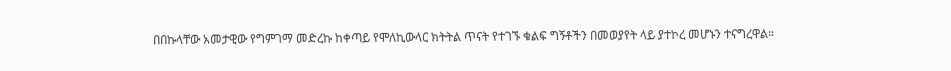በበኩላቸው አመታዊው የግምገማ መድረኩ ከቀጣይ የሞለኪውላር ክትትል ጥናት የተገኙ ቁልፍ ግኝቶችን በመወያየት ላይ ያተኮረ መሆኑን ተናግረዋል።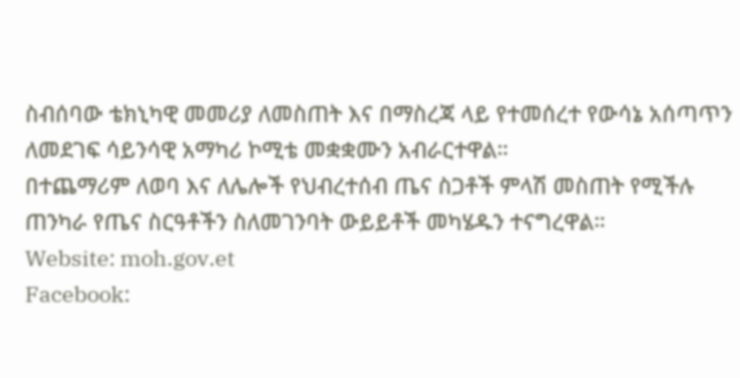ስብሰባው ቴክኒካዊ መመሪያ ለመስጠት እና በማስረጃ ላይ የተመሰረተ የውሳኔ አሰጣጥን ለመደገፍ ሳይንሳዊ አማካሪ ኮሚቴ መቋቋሙን አብራርተዋል።
በተጨማሪም ለወባ እና ለሌሎች የህብረተሰብ ጤና ስጋቶች ምላሽ መስጠት የሚችሉ ጠንካራ የጤና ስርዓቶችን ስለመገንባት ውይይቶች መካሄዱን ተናግረዋል።
Website: moh.gov.et
Facebook: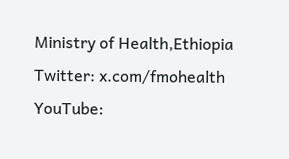Ministry of Health,Ethiopia
Twitter: x.com/fmohealth
YouTube: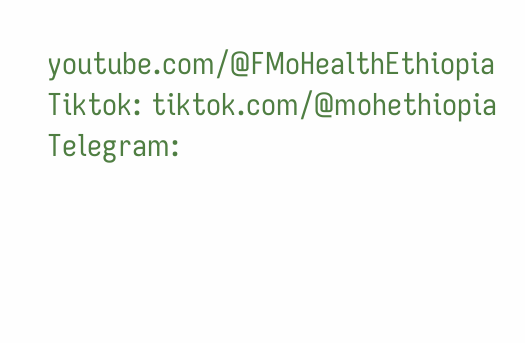youtube.com/@FMoHealthEthiopia
Tiktok: tiktok.com/@mohethiopia
Telegram: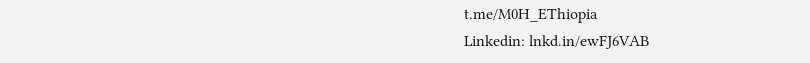t.me/M0H_EThiopia
Linkedin: lnkd.in/ewFJ6VAB